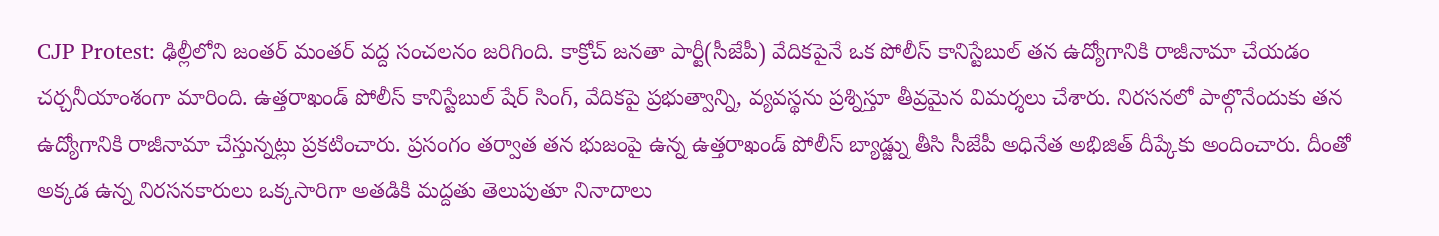CJP Protest: ఢిల్లీలోని జంతర్ మంతర్ వద్ద సంచలనం జరిగింది. కాక్రోచ్ జనతా పార్టీ(సీజేపీ) వేదికపైనే ఒక పోలీస్ కానిస్టేబుల్ తన ఉద్యోగానికి రాజీనామా చేయడం చర్చనీయాంశంగా మారింది. ఉత్తరాఖండ్ పోలీస్ కానిస్టేబుల్ షేర్ సింగ్, వేదికపై ప్రభుత్వాన్ని, వ్యవస్థను ప్రశ్నిస్తూ తీవ్రమైన విమర్శలు చేశారు. నిరసనలో పాల్గొనేందుకు తన ఉద్యోగానికి రాజీనామా చేస్తున్నట్లు ప్రకటించారు. ప్రసంగం తర్వాత తన భుజంపై ఉన్న ఉత్తరాఖండ్ పోలీస్ బ్యాడ్జ్ను తీసి సీజేపీ అధినేత అభిజిత్ దీప్కేకు అందించారు. దీంతో అక్కడ ఉన్న నిరసనకారులు ఒక్కసారిగా అతడికి మద్దతు తెలుపుతూ నినాదాలు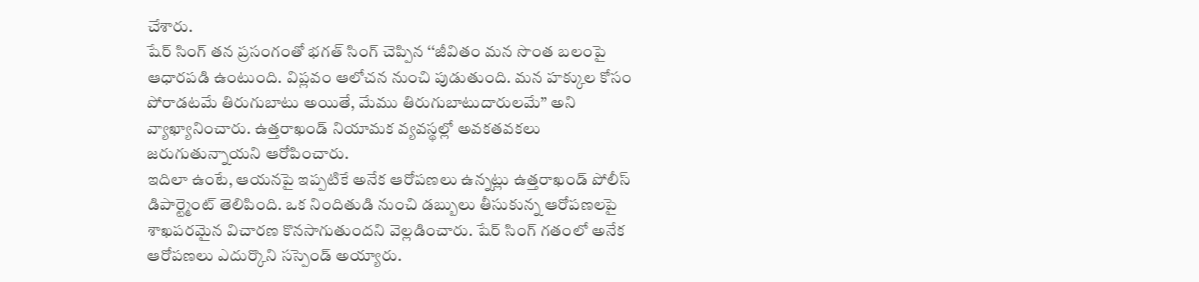చేశారు.
షేర్ సింగ్ తన ప్రసంగంతో భగత్ సింగ్ చెప్పిన ‘‘జీవితం మన సొంత బలంపై ఆధారపడి ఉంటుంది. విప్లవం ఆలోచన నుంచి పుడుతుంది. మన హక్కుల కోసం పోరాడటమే తిరుగుబాటు అయితే, మేము తిరుగుబాటుదారులమే’’ అని వ్యాఖ్యానించారు. ఉత్తరాఖండ్ నియామక వ్యవస్థల్లో అవకతవకలు జరుగుతున్నాయని ఆరోపించారు.
ఇదిలా ఉంటే, ఆయనపై ఇప్పటికే అనేక ఆరోపణలు ఉన్నట్లు ఉత్తరాఖండ్ పోలీస్ డిపార్ట్మెంట్ తెలిపింది. ఒక నిందితుడి నుంచి డబ్బులు తీసుకున్న ఆరోపణలపై శాఖపరమైన విచారణ కొనసాగుతుందని వెల్లడించారు. షేర్ సింగ్ గతంలో అనేక ఆరోపణలు ఎదుర్కొని సస్పెండ్ అయ్యారు.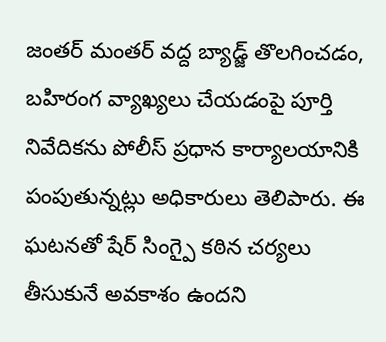జంతర్ మంతర్ వద్ద బ్యాడ్జ్ తొలగించడం, బహిరంగ వ్యాఖ్యలు చేయడంపై పూర్తి నివేదికను పోలీస్ ప్రధాన కార్యాలయానికి పంపుతున్నట్లు అధికారులు తెలిపారు. ఈ ఘటనతో షేర్ సింగ్పై కఠిన చర్యలు తీసుకునే అవకాశం ఉందని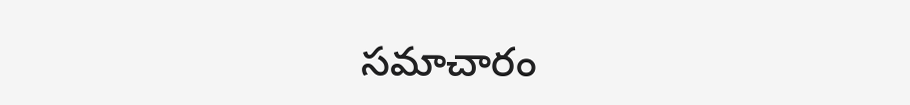సమాచారం